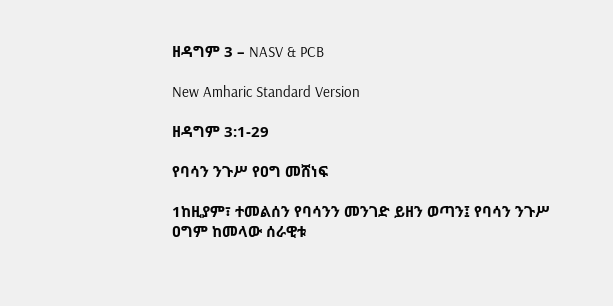ዘዳግም 3 – NASV & PCB

New Amharic Standard Version

ዘዳግም 3:1-29

የባሳን ንጉሥ የዐግ መሸነፍ

1ከዚያም፣ ተመልሰን የባሳንን መንገድ ይዘን ወጣን፤ የባሳን ንጉሥ ዐግም ከመላው ሰራዊቱ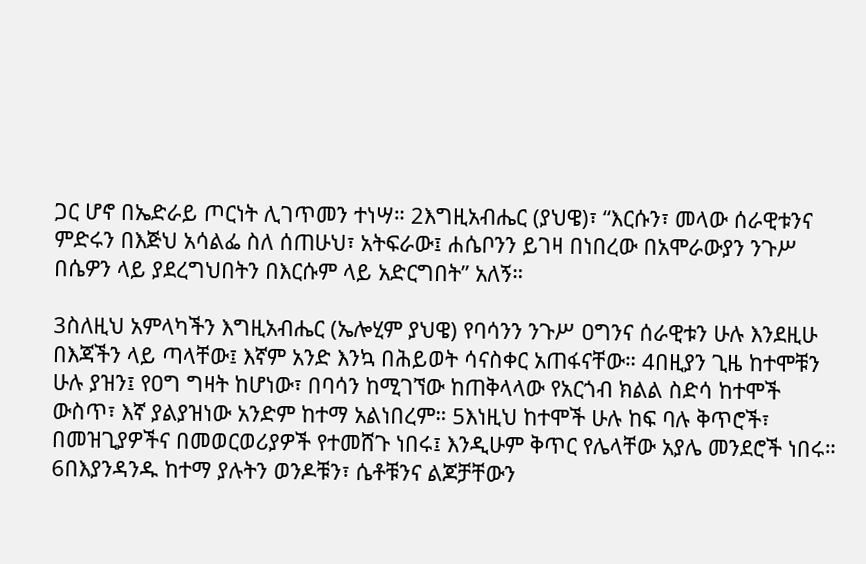ጋር ሆኖ በኤድራይ ጦርነት ሊገጥመን ተነሣ። 2እግዚአብሔር (ያህዌ)፣ “እርሱን፣ መላው ሰራዊቱንና ምድሩን በእጅህ አሳልፌ ስለ ሰጠሁህ፣ አትፍራው፤ ሐሴቦንን ይገዛ በነበረው በአሞራውያን ንጉሥ በሴዎን ላይ ያደረግህበትን በእርሱም ላይ አድርግበት” አለኝ።

3ስለዚህ አምላካችን እግዚአብሔር (ኤሎሂም ያህዌ) የባሳንን ንጉሥ ዐግንና ሰራዊቱን ሁሉ እንደዚሁ በእጃችን ላይ ጣላቸው፤ እኛም አንድ እንኳ በሕይወት ሳናስቀር አጠፋናቸው። 4በዚያን ጊዜ ከተሞቹን ሁሉ ያዝን፤ የዐግ ግዛት ከሆነው፣ በባሳን ከሚገኘው ከጠቅላላው የአርጎብ ክልል ስድሳ ከተሞች ውስጥ፣ እኛ ያልያዝነው አንድም ከተማ አልነበረም። 5እነዚህ ከተሞች ሁሉ ከፍ ባሉ ቅጥሮች፣ በመዝጊያዎችና በመወርወሪያዎች የተመሸጉ ነበሩ፤ እንዲሁም ቅጥር የሌላቸው አያሌ መንደሮች ነበሩ። 6በእያንዳንዱ ከተማ ያሉትን ወንዶቹን፣ ሴቶቹንና ልጆቻቸውን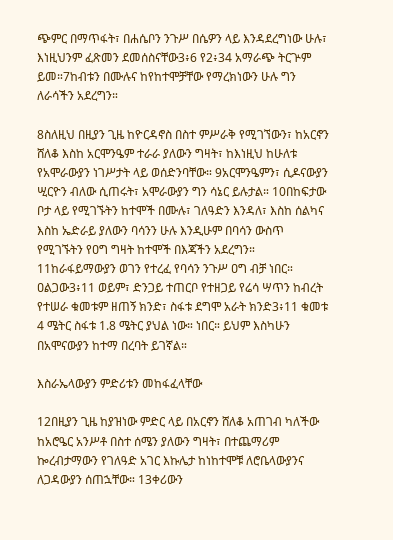ጭምር በማጥፋት፣ በሐሴቦን ንጉሥ በሴዎን ላይ እንዳደረግነው ሁሉ፣ እነዚህንም ፈጽመን ደመሰስናቸው3፥6 የ2፥34 አማራጭ ትርጕም ይመ።7ከብቱን በሙሉና ከየከተሞቻቸው የማረክነውን ሁሉ ግን ለራሳችን አደረግን።

8ስለዚህ በዚያን ጊዜ ከዮርዳኖስ በስተ ምሥራቅ የሚገኘውን፣ ከአርኖን ሸለቆ እስከ አርሞንዔም ተራራ ያለውን ግዛት፣ ከእነዚህ ከሁለቱ የአሞራውያን ነገሥታት ላይ ወሰድንባቸው። 9አርሞንዔምን፣ ሲዶናውያን ሢርዮን ብለው ሲጠሩት፣ አሞራውያን ግን ሳኔር ይሉታል። 10በከፍታው ቦታ ላይ የሚገኙትን ከተሞች በሙሉ፣ ገለዓድን እንዳለ፣ እስከ ሰልካና እስከ ኤድራይ ያለውን ባሳንን ሁሉ እንዲሁም በባሳን ውስጥ የሚገኙትን የዐግ ግዛት ከተሞች በእጃችን አደረግን። 11ከራፋይማውያን ወገን የተረፈ የባሳን ንጉሥ ዐግ ብቻ ነበር። ዐልጋው3፥11 ወይም፣ ድንጋይ ተጠርቦ የተዘጋይ የሬሳ ሣጥን ከብረት የተሠራ ቁመቱም ዘጠኝ ክንድ፣ ስፋቱ ደግሞ አራት ክንድ3፥11 ቁመቱ 4 ሜትር ስፋቱ 1.8 ሜትር ያህል ነው። ነበር። ይህም እስካሁን በአሞናውያን ከተማ በረባት ይገኛል።

እስራኤላውያን ምድሪቱን መከፋፈላቸው

12በዚያን ጊዜ ከያዝነው ምድር ላይ በአርኖን ሸለቆ አጠገብ ካለችው ከአሮዔር አንሥቶ በስተ ሰሜን ያለውን ግዛት፣ በተጨማሪም ኰረብታማውን የገለዓድ አገር እኩሌታ ከነከተሞቹ ለሮቤላውያንና ለጋዳውያን ሰጠኋቸው። 13ቀሪውን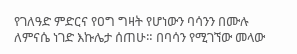የገለዓድ ምድርና የዐግ ግዛት የሆነውን ባሳንን በሙሉ ለምናሴ ነገድ እኩሌታ ሰጠሁ። በባሳን የሚገኘው መላው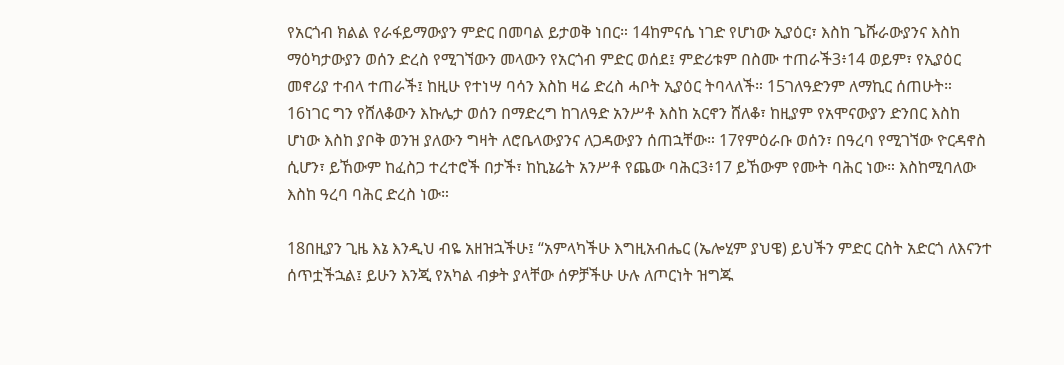የአርጎብ ክልል የራፋይማውያን ምድር በመባል ይታወቅ ነበር። 14ከምናሴ ነገድ የሆነው ኢያዕር፣ እስከ ጌሹራውያንና እስከ ማዕካታውያን ወሰን ድረስ የሚገኘውን መላውን የአርጎብ ምድር ወሰደ፤ ምድሪቱም በስሙ ተጠራች3፥14 ወይም፣ የኢያዕር መኖሪያ ተብላ ተጠራች፤ ከዚሁ የተነሣ ባሳን እስከ ዛሬ ድረስ ሓቦት ኢያዕር ትባላለች። 15ገለዓድንም ለማኪር ሰጠሁት። 16ነገር ግን የሸለቆውን እኩሌታ ወሰን በማድረግ ከገለዓድ አንሥቶ እስከ አርኖን ሸለቆ፣ ከዚያም የአሞናውያን ድንበር እስከ ሆነው እስከ ያቦቅ ወንዝ ያለውን ግዛት ለሮቤላውያንና ለጋዳውያን ሰጠኋቸው። 17የምዕራቡ ወሰን፣ በዓረባ የሚገኘው ዮርዳኖስ ሲሆን፣ ይኸውም ከፈስጋ ተረተሮች በታች፣ ከኪኔሬት አንሥቶ የጨው ባሕር3፥17 ይኸውም የሙት ባሕር ነው። እስከሚባለው እስከ ዓረባ ባሕር ድረስ ነው።

18በዚያን ጊዜ እኔ እንዲህ ብዬ አዘዝኋችሁ፤ “አምላካችሁ እግዚአብሔር (ኤሎሂም ያህዌ) ይህችን ምድር ርስት አድርጎ ለእናንተ ሰጥቷችኋል፤ ይሁን እንጂ የአካል ብቃት ያላቸው ሰዎቻችሁ ሁሉ ለጦርነት ዝግጁ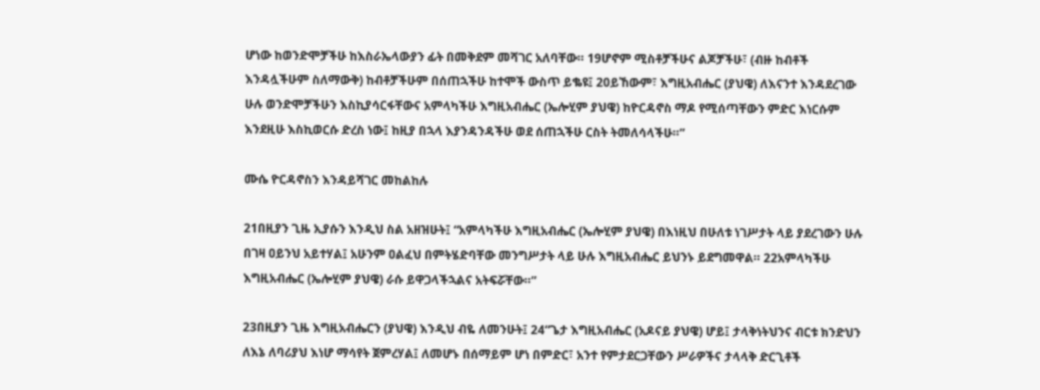ሆነው ከወንድሞቻችሁ ከእስራኤላውያን ፊት በመቅደም መሻገር አለባቸው። 19ሆኖም ሚስቶቻችሁና ልጆቻችሁ፣ (ብዙ ከብቶች እንዳሏችሁም ስለማውቅ) ከብቶቻችሁም በሰጠኋችሁ ከተሞች ውስጥ ይቈዩ፤ 20ይኸውም፣ እግዚአብሔር (ያህዌ) ለእናንተ እንዳደረገው ሁሉ ወንድሞቻችሁን እስኪያሳርፋቸውና አምላካችሁ እግዚአብሔር (ኤሎሂም ያህዌ) ከዮርዳኖስ ማዶ የሚሰጣቸውን ምድር እነርሱም እንደዚሁ እስኪወርሱ ድረስ ነው፤ ከዚያ በኋላ እያንዳንዳችሁ ወደ ሰጠኋችሁ ርስት ትመለሳላችሁ።”

ሙሴ ዮርዳኖስን እንዳይሻገር መከልከሉ

21በዚያን ጊዜ ኢያሱን እንዲህ ስል አዘዝሁት፤ “አምላካችሁ እግዚአብሔር (ኤሎሂም ያህዌ) በእነዚህ በሁለቱ ነገሥታት ላይ ያደረገውን ሁሉ በገዛ ዐይንህ አይተሃል፤ አሁንም ዐልፈህ በምትሄድባቸው መንግሥታት ላይ ሁሉ እግዚአብሔር ይህንኑ ይደግመዋል። 22አምላካችሁ እግዚአብሔር (ኤሎሂም ያህዌ) ራሱ ይዋጋላችኋልና አትፍሯቸው።”

23በዚያን ጊዜ እግዚአብሔርን (ያህዌ) እንዲህ ብዬ ለመንሁት፤ 24“ጌታ እግዚአብሔር (አዶናይ ያህዌ) ሆይ፤ ታላቅነትህንና ብርቱ ክንድህን ለእኔ ለባሪያህ እነሆ ማሳየት ጀምረሃል፤ ለመሆኑ በሰማይም ሆነ በምድር፣ አንተ የምታደርጋቸውን ሥራዎችና ታላላቅ ድርጊቶች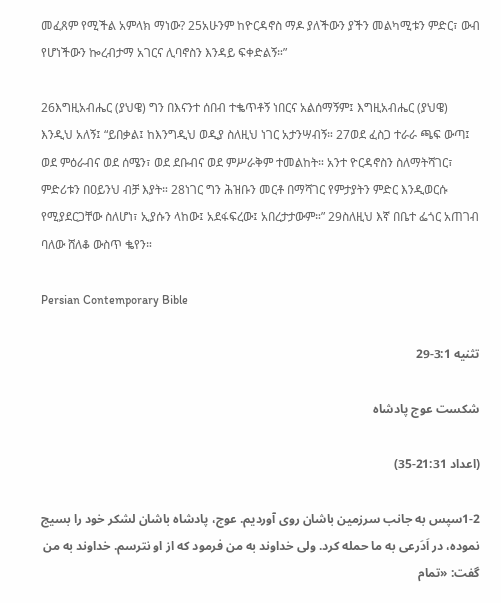መፈጸም የሚችል አምላክ ማነው? 25አሁንም ከዮርዳኖስ ማዶ ያለችውን ያችን መልካሚቱን ምድር፣ ውብ የሆነችውን ኰረብታማ አገርና ሊባኖስን እንዳይ ፍቀድልኝ።”

26እግዚአብሔር (ያህዌ) ግን በእናንተ ሰበብ ተቈጥቶኝ ነበርና አልሰማኝም፤ እግዚአብሔር (ያህዌ) እንዲህ አለኝ፤ “ይበቃል፤ ከእንግዲህ ወዲያ ስለዚህ ነገር አታንሣብኝ። 27ወደ ፈስጋ ተራራ ጫፍ ውጣ፤ ወደ ምዕራብና ወደ ሰሜን፣ ወደ ደቡብና ወደ ምሥራቅም ተመልከት። አንተ ዮርዳኖስን ስለማትሻገር፣ ምድሪቱን በዐይንህ ብቻ እያት። 28ነገር ግን ሕዝቡን መርቶ በማሻገር የምታያትን ምድር እንዲወርሱ የሚያደርጋቸው ስለሆነ፣ ኢያሱን ላከው፤ አደፋፍረው፤ አበረታታውም።” 29ስለዚህ እኛ በቤተ ፌጎር አጠገብ ባለው ሸለቆ ውስጥ ቈየን።

Persian Contemporary Bible

تثنيه 3:1-29

شكست عوج پادشاه

(اعداد 21:31-35)

1-2سپس به جانب سرزمين باشان روی آورديم. عوج، پادشاه باشان لشكر خود را بسيج نموده، در اَدَرعی به ما حمله كرد. ولی خداوند به من فرمود كه از او نترسم. خداوند به من گفت: «تمام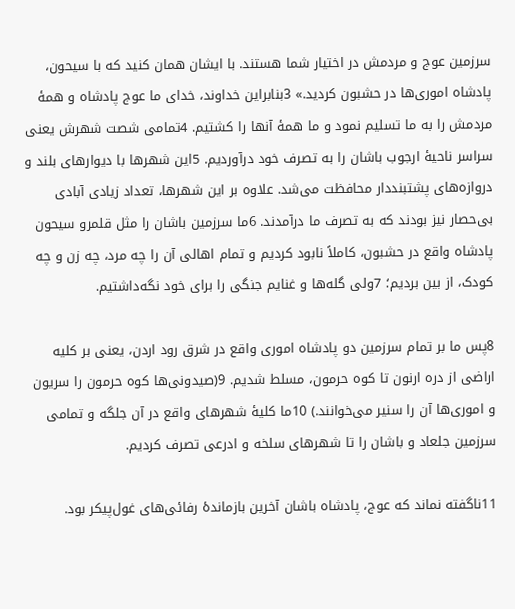سرزمين عوج و مردمش در اختيار شما هستند. با ايشان همان كنيد كه با سيحون، پادشاه اموری‌ها در حشبون كرديد.» 3بنابراين خداوند، خدای ما عوج پادشاه و همهٔ مردمش را به ما تسليم نمود و ما همهٔ آنها را كشتيم. 4تمامی شصت شهرش يعنی سراسر ناحيهٔ ارجوب باشان را به تصرف خود درآورديم. 5اين شهرها با ديوارهای بلند و دروازه‌های پشتبنددار محافظت می‌شد. علاوه بر اين شهرها، تعداد زيادی آبادی بی‌حصار نيز بودند كه به تصرف ما درآمدند. 6ما سرزمين باشان را مثل قلمرو سيحون پادشاه واقع در حشبون، كاملاً نابود كرديم و تمام اهالی آن را چه مرد، چه زن و چه كودک، از بين برديم؛ 7ولی گله‌ها و غنايم جنگی را برای خود نگه‌داشتيم.

8پس ما بر تمام سرزمين دو پادشاه اموری واقع در شرق رود اردن، يعنی بر كليه اراضی از دره ارنون تا كوه حرمون، مسلط شديم. 9(صيدونی‌ها كوه حرمون را سريون و اموری‌ها آن را سنير می‌خوانند.) 10ما كليهٔ شهرهای واقع در آن جلگه و تمامی سرزمين جلعاد و باشان را تا شهرهای سلخه و ادرعی تصرف كرديم.

11ناگفته نماند كه عوج، پادشاه باشان آخرين بازماندهٔ رفائی‌های غول‌پيكر بود.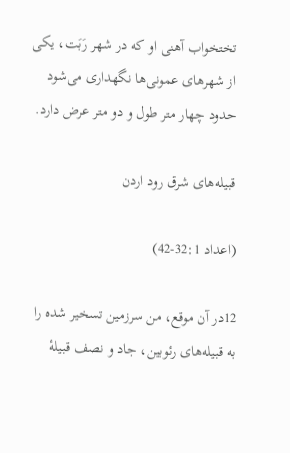تختخواب آهنی او كه در شهر رَبَت، يكی از شهرهای عمونی‌ها نگهداری می‌شود حدود چهار متر طول و دو متر عرض دارد.

قبيله‌های شرق رود اردن

(اعداد 32:1-42)

12در آن موقع، من سرزمين تسخير شده را به قبيله‌های رئوبين، جاد و نصف قبيلهٔ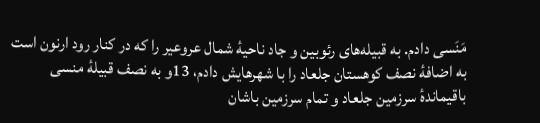مَنَسی دادم. به قبيله‌های رئوبين و جاد ناحيهٔ شمال عروعير را كه در كنار رود ارنون است به اضافهٔ نصف كوهستان جلعاد را با شهرهايش دادم، 13و به نصف قبيلهٔ منسی باقيماندهٔ سرزمين جلعاد و تمام سرزمين باشان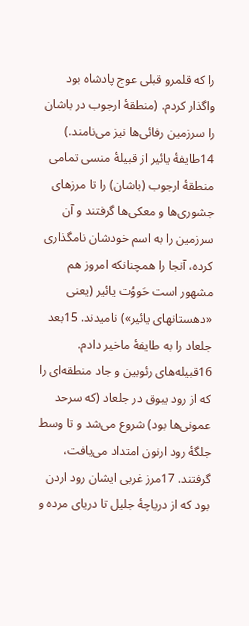را كه قلمرو قبلی عوج پادشاه بود واگذار كردم. (منطقهٔ ارجوب در باشان را سرزمين رفائی‌ها نيز می‌نامند.) 14طايفهٔ يائير از قبيلهٔ منسی تمامی منطقهٔ ارجوب (باشان) را تا مرزهای جشوری‌ها و معكی‌ها گرفتند و آن سرزمين را به اسم خودشان نامگذاری كرده، آنجا را همچنانكه امروز هم مشهور است حَووُت يائير (يعنی «دهستانهای يائير») ناميدند. 15بعد جلعاد را به طايفهٔ ماخير دادم. 16قبيله‌های رئوبين و جاد منطقه‌ای را كه از رود يبوق در جلعاد (كه سرحد عمونی‌ها بود) شروع می‌شد و تا وسط جلگهٔ رود ارنون امتداد می‌يافت، گرفتند. 17مرز غربی ايشان رود اردن بود كه از درياچهٔ جليل تا دريای مرده و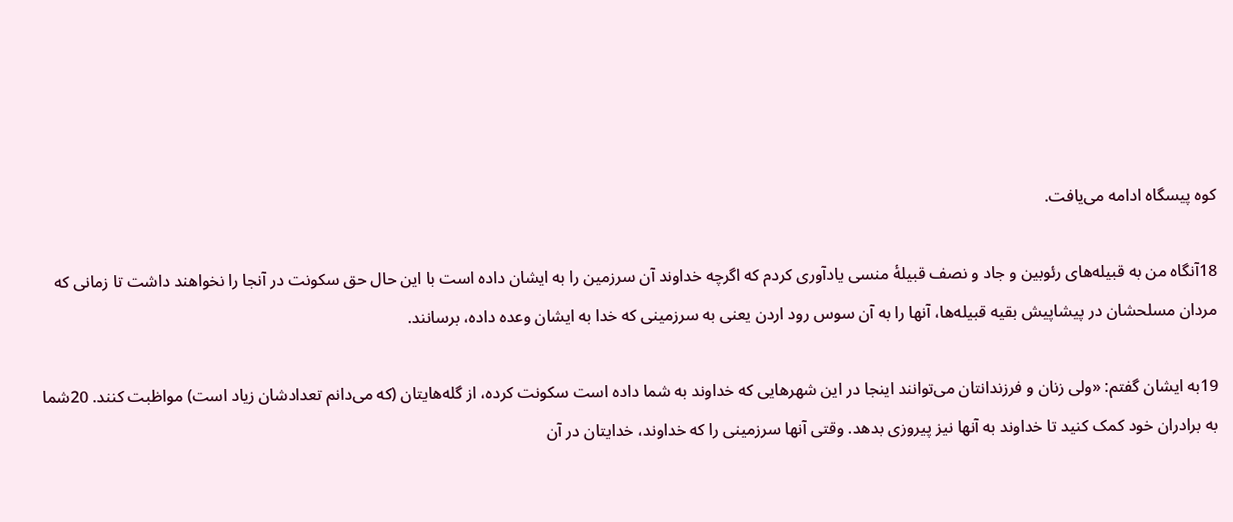كوه پيسگاه ادامه می‌يافت.

18آنگاه من به قبيله‌های رئوبين و جاد و نصف قبيلهٔ منسی يادآوری كردم كه اگرچه خداوند آن سرزمين را به ايشان داده است با اين حال حق سكونت در آنجا را نخواهند داشت تا زمانی كه مردان مسلحشان در پيشاپيش بقيه قبيله‌ها، آنها را به آن سوس رود اردن يعنی به سرزمينی كه خدا به ايشان وعده داده، برسانند.

19به ايشان گفتم: «ولی زنان و فرزندانتان می‌توانند اينجا در اين شهرهايی كه خداوند به شما داده است سكونت كرده، از گله‌هايتان (كه می‌دانم تعدادشان زياد است) مواظبت كنند. 20شما به برادران خود كمک كنيد تا خداوند به آنها نيز پيروزی بدهد. وقتی آنها سرزمينی را كه خداوند، خدايتان در آن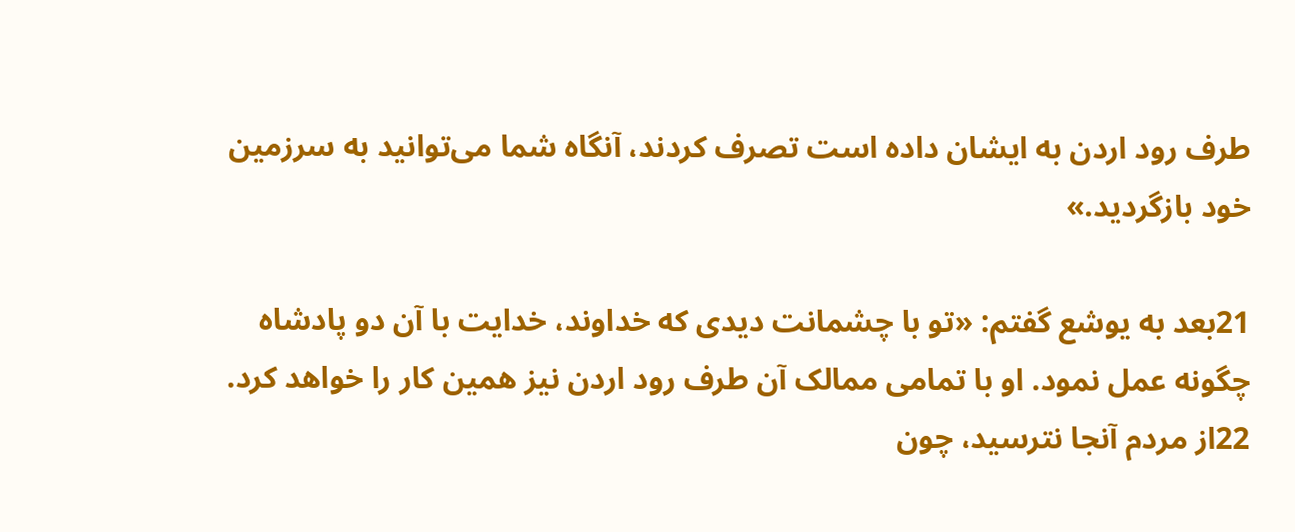طرف رود اردن به ايشان داده است تصرف كردند، آنگاه شما می‌توانيد به سرزمين خود بازگرديد.»

21بعد به يوشع گفتم: «تو با چشمانت ديدی كه خداوند، خدايت با آن دو پادشاه چگونه عمل نمود. او با تمامی ممالک آن طرف رود اردن نيز همين كار را خواهد كرد. 22از مردم آنجا نترسيد، چون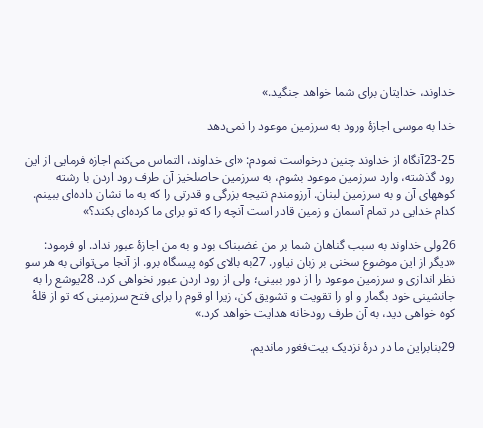خداوند، خدايتان برای شما خواهد جنگيد.»

خدا به موسی اجازهٔ ورود به سرزمين موعود را نمی‌دهد

23-25آنگاه از خداوند چنين درخواست نمودم: «ای خداوند، التماس می‌كنم اجازه فرمايی از اين رود گذشته، وارد سرزمين موعود بشوم، به سرزمين حاصلخيز آن طرف رود اردن با رشته کوههای آن و به سرزمين لبنان. آرزومندم نتيجه بزرگی و قدرتی را كه به ما نشان داده‌ای ببينم. كدام خدايی در تمام آسمان و زمين قادر است آنچه را كه تو برای ما كرده‌ای بكند؟»

26ولی خداوند به سبب گناهان شما بر من غضبناک بود و به من اجازهٔ عبور نداد. او فرمود: «ديگر از اين موضوع سخنی بر زبان نياور. 27به بالای كوه پيسگاه برو. از آنجا می‌توانی به هر سو نظر اندازی و سرزمين موعود را از دور ببينی؛ ولی از رود اردن عبور نخواهی كرد. 28يوشع را به جانشينی خود بگمار و او را تقويت و تشويق كن، زيرا او قوم را برای فتح سرزمينی كه تو از قلهٔ كوه خواهی ديد، به آن طرف رودخانه هدايت خواهد كرد.»

29بنابراين ما در درهٔ نزديک بيت‌فغور مانديم.